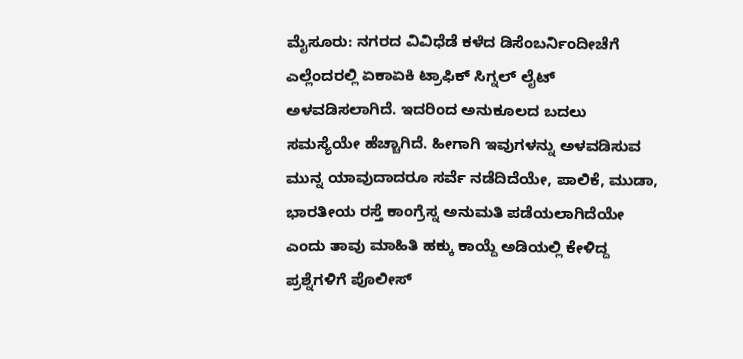ಮೈಸೂರು: ನಗರದ ವಿವಿಧೆಡೆ ಕಳೆದ ಡಿಸೆಂಬರ್ನಿಂದೀಚೆಗೆ ಎಲ್ಲೆಂದರಲ್ಲಿ ಏಕಾಏಕಿ ಟ್ರಾಫಿಕ್ ಸಿಗ್ನಲ್ ಲೈಟ್ ಅಳವಡಿಸಲಾಗಿದೆ. ಇದರಿಂದ ಅನುಕೂಲದ ಬದಲು ಸಮಸ್ಯೆಯೇ ಹೆಚ್ಚಾಗಿದೆ. ಹೀಗಾಗಿ ಇವುಗಳನ್ನು ಅಳವಡಿಸುವ ಮುನ್ನ ಯಾವುದಾದರೂ ಸರ್ವೆ ನಡೆದಿದೆಯೇ, ಪಾಲಿಕೆ, ಮುಡಾ, ಭಾರತೀಯ ರಸ್ತೆ ಕಾಂಗ್ರೆಸ್ನ ಅನುಮತಿ ಪಡೆಯಲಾಗಿದೆಯೇ ಎಂದು ತಾವು ಮಾಹಿತಿ ಹಕ್ಕು ಕಾಯ್ದೆ ಅಡಿಯಲ್ಲಿ ಕೇಳಿದ್ದ ಪ್ರಶ್ನೆಗಳಿಗೆ ಪೊಲೀಸ್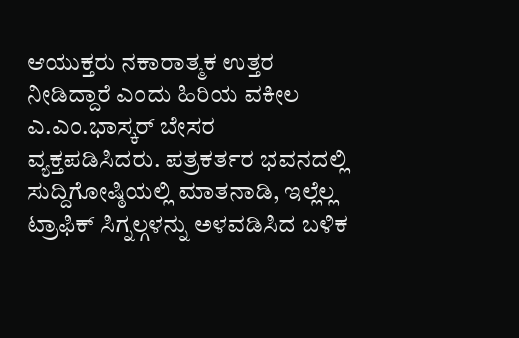ಆಯುಕ್ತರು ನಕಾರಾತ್ಮಕ ಉತ್ತರ ನೀಡಿದ್ದಾರೆ ಎಂದು ಹಿರಿಯ ವಕೀಲ ಎ.ಎಂ.ಭಾಸ್ಕರ್ ಬೇಸರ ವ್ಯಕ್ತಪಡಿಸಿದರು. ಪತ್ರಕರ್ತರ ಭವನದಲ್ಲಿ ಸುದ್ದಿಗೋಷ್ಠಿಯಲ್ಲಿ ಮಾತನಾಡಿ, ಇಲ್ಲೆಲ್ಲ ಟ್ರಾಫಿಕ್ ಸಿಗ್ನಲ್ಗಳನ್ನು ಅಳವಡಿಸಿದ ಬಳಿಕ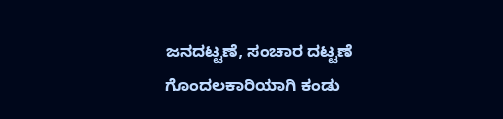ಜನದಟ್ಟಣೆ, ಸಂಚಾರ ದಟ್ಟಣೆ ಗೊಂದಲಕಾರಿಯಾಗಿ ಕಂಡು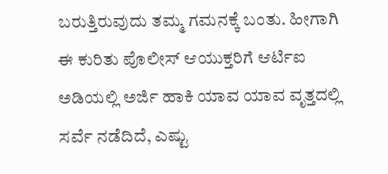ಬರುತ್ತಿರುವುದು ತಮ್ಮ ಗಮನಕ್ಕೆ ಬಂತು. ಹೀಗಾಗಿ ಈ ಕುರಿತು ಪೊಲೀಸ್ ಆಯುಕ್ತರಿಗೆ ಆರ್ಟಿಐ ಅಡಿಯಲ್ಲಿ ಅರ್ಜಿ ಹಾಕಿ ಯಾವ ಯಾವ ವೃತ್ತದಲ್ಲಿ ಸರ್ವೆ ನಡೆದಿದೆ, ಎಷ್ಟು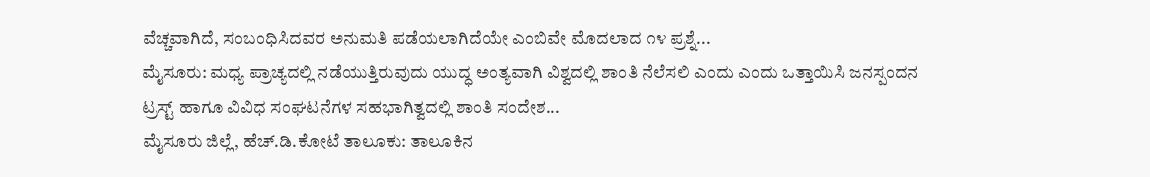ವೆಚ್ಚವಾಗಿದೆ, ಸಂಬಂಧಿಸಿದವರ ಅನುಮತಿ ಪಡೆಯಲಾಗಿದೆಯೇ ಎಂಬಿವೇ ಮೊದಲಾದ ೧೪ ಪ್ರಶ್ನೆ...
ಮೈಸೂರು: ಮಧ್ಯ ಪ್ರಾಚ್ಯದಲ್ಲಿ ನಡೆಯುತ್ತಿರುವುದು ಯುದ್ಧ ಅಂತ್ಯವಾಗಿ ವಿಶ್ವದಲ್ಲಿ ಶಾಂತಿ ನೆಲೆಸಲಿ ಎಂದು ಎಂದು ಒತ್ತಾಯಿಸಿ ಜನಸ್ಪಂದನ ಟ್ರಸ್ಟ್ ಹಾಗೂ ವಿವಿಧ ಸಂಘಟನೆಗಳ ಸಹಭಾಗಿತ್ವದಲ್ಲಿ ಶಾಂತಿ ಸಂದೇಶ...
ಮೈಸೂರು ಜಿಲ್ಲೆ, ಹೆಚ್.ಡಿ.ಕೋಟೆ ತಾಲೂಕು: ತಾಲೂಕಿನ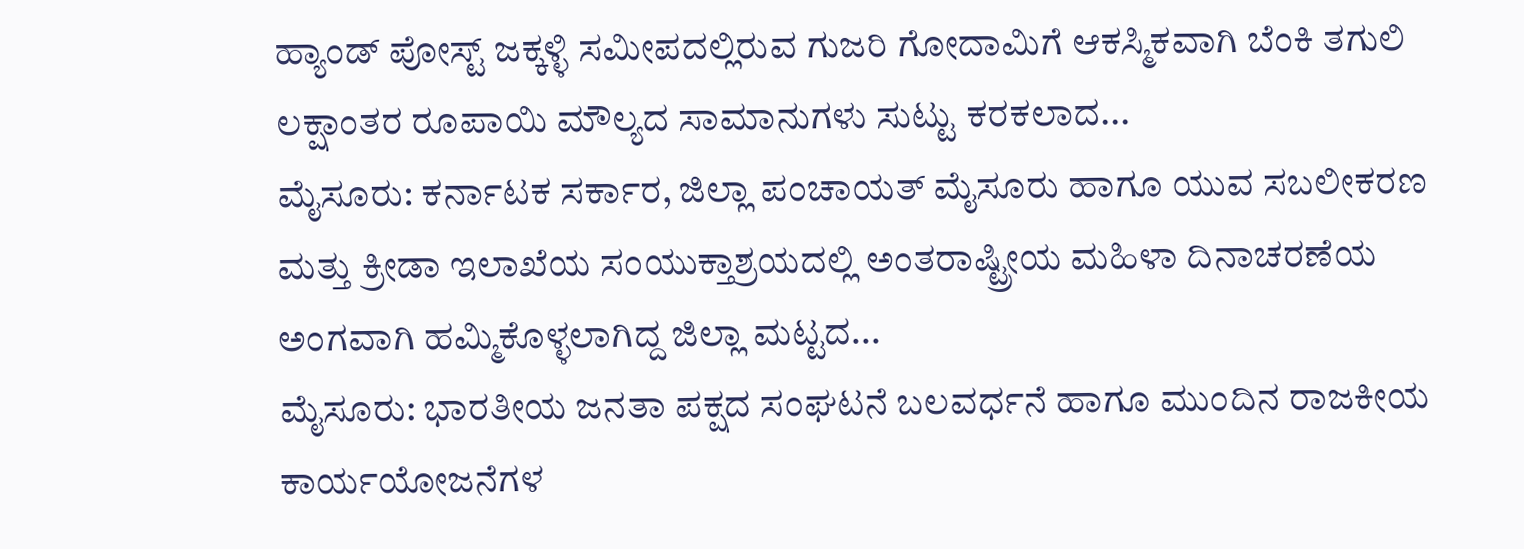ಹ್ಯಾಂಡ್ ಪೋಸ್ಟ್ ಜಕ್ಕಳ್ಳಿ ಸಮೀಪದಲ್ಲಿರುವ ಗುಜರಿ ಗೋದಾಮಿಗೆ ಆಕಸ್ಮಿಕವಾಗಿ ಬೆಂಕಿ ತಗುಲಿ ಲಕ್ಷಾಂತರ ರೂಪಾಯಿ ಮೌಲ್ಯದ ಸಾಮಾನುಗಳು ಸುಟ್ಟು ಕರಕಲಾದ...
ಮೈಸೂರು: ಕರ್ನಾಟಕ ಸರ್ಕಾರ, ಜಿಲ್ಲಾ ಪಂಚಾಯತ್ ಮೈಸೂರು ಹಾಗೂ ಯುವ ಸಬಲೀಕರಣ ಮತ್ತು ಕ್ರೀಡಾ ಇಲಾಖೆಯ ಸಂಯುಕ್ತಾಶ್ರಯದಲ್ಲಿ ಅಂತರಾಷ್ಟ್ರೀಯ ಮಹಿಳಾ ದಿನಾಚರಣೆಯ ಅಂಗವಾಗಿ ಹಮ್ಮಿಕೊಳ್ಳಲಾಗಿದ್ದ ಜಿಲ್ಲಾ ಮಟ್ಟದ...
ಮೈಸೂರು: ಭಾರತೀಯ ಜನತಾ ಪಕ್ಷದ ಸಂಘಟನೆ ಬಲವರ್ಧನೆ ಹಾಗೂ ಮುಂದಿನ ರಾಜಕೀಯ ಕಾರ್ಯಯೋಜನೆಗಳ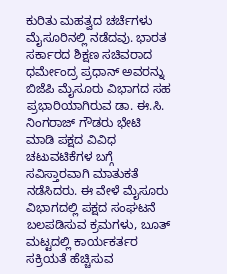ಕುರಿತು ಮಹತ್ವದ ಚರ್ಚೆಗಳು ಮೈಸೂರಿನಲ್ಲಿ ನಡೆದವು. ಭಾರತ ಸರ್ಕಾರದ ಶಿಕ್ಷಣ ಸಚಿವರಾದ ಧರ್ಮೇಂದ್ರ ಪ್ರಧಾನ್ ಅವರನ್ನು ಬಿಜೆಪಿ ಮೈಸೂರು ವಿಭಾಗದ ಸಹ ಪ್ರಭಾರಿಯಾಗಿರುವ ಡಾ. ಈ.ಸಿ. ನಿಂಗರಾಜ್ ಗೌಡರು ಭೇಟಿ ಮಾಡಿ ಪಕ್ಷದ ವಿವಿಧ ಚಟುವಟಿಕೆಗಳ ಬಗ್ಗೆ ಸವಿಸ್ತಾರವಾಗಿ ಮಾತುಕತೆ ನಡೆಸಿದರು. ಈ ವೇಳೆ ಮೈಸೂರು ವಿಭಾಗದಲ್ಲಿ ಪಕ್ಷದ ಸಂಘಟನೆ ಬಲಪಡಿಸುವ ಕ್ರಮಗಳು, ಬೂತ್ ಮಟ್ಟದಲ್ಲಿ ಕಾರ್ಯಕರ್ತರ ಸಕ್ರಿಯತೆ ಹೆಚ್ಚಿಸುವ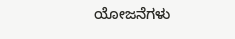ಯೋಜನೆಗಳು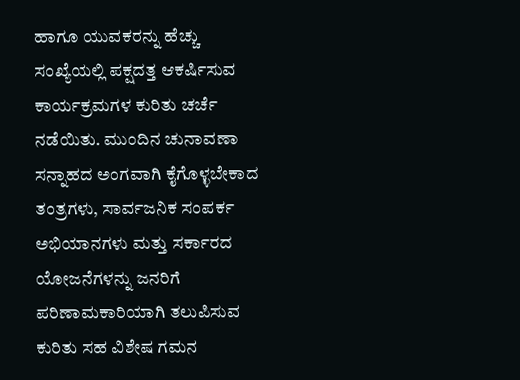ಹಾಗೂ ಯುವಕರನ್ನು ಹೆಚ್ಚು ಸಂಖ್ಯೆಯಲ್ಲಿ ಪಕ್ಷದತ್ತ ಆಕರ್ಷಿಸುವ ಕಾರ್ಯಕ್ರಮಗಳ ಕುರಿತು ಚರ್ಚೆ ನಡೆಯಿತು. ಮುಂದಿನ ಚುನಾವಣಾ ಸನ್ನಾಹದ ಅಂಗವಾಗಿ ಕೈಗೊಳ್ಳಬೇಕಾದ ತಂತ್ರಗಳು, ಸಾರ್ವಜನಿಕ ಸಂಪರ್ಕ ಅಭಿಯಾನಗಳು ಮತ್ತು ಸರ್ಕಾರದ ಯೋಜನೆಗಳನ್ನು ಜನರಿಗೆ ಪರಿಣಾಮಕಾರಿಯಾಗಿ ತಲುಪಿಸುವ ಕುರಿತು ಸಹ ವಿಶೇಷ ಗಮನ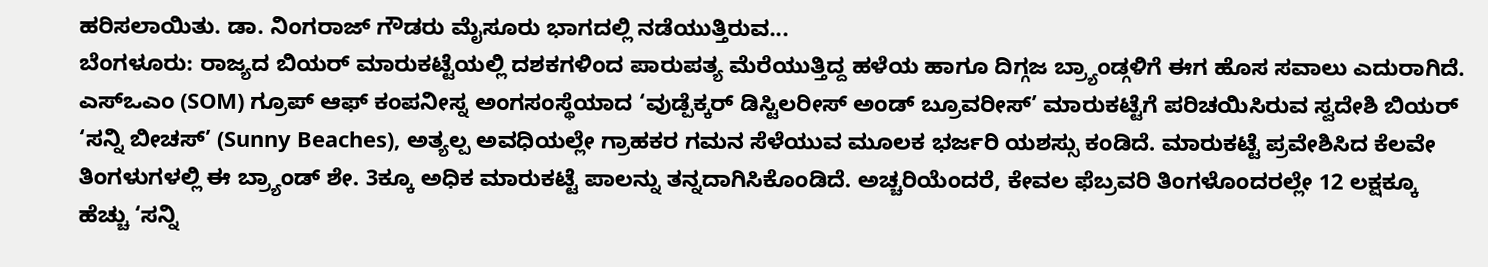ಹರಿಸಲಾಯಿತು. ಡಾ. ನಿಂಗರಾಜ್ ಗೌಡರು ಮೈಸೂರು ಭಾಗದಲ್ಲಿ ನಡೆಯುತ್ತಿರುವ...
ಬೆಂಗಳೂರು: ರಾಜ್ಯದ ಬಿಯರ್ ಮಾರುಕಟ್ಟೆಯಲ್ಲಿ ದಶಕಗಳಿಂದ ಪಾರುಪತ್ಯ ಮೆರೆಯುತ್ತಿದ್ದ ಹಳೆಯ ಹಾಗೂ ದಿಗ್ಗಜ ಬ್ರ್ಯಾಂಡ್ಗಳಿಗೆ ಈಗ ಹೊಸ ಸವಾಲು ಎದುರಾಗಿದೆ. ಎಸ್ಒಎಂ (SOM) ಗ್ರೂಪ್ ಆಫ್ ಕಂಪನೀಸ್ನ ಅಂಗಸಂಸ್ಥೆಯಾದ ‘ವುಡ್ಪೆಕ್ಕರ್ ಡಿಸ್ಟಿಲರೀಸ್ ಅಂಡ್ ಬ್ರೂವರೀಸ್’ ಮಾರುಕಟ್ಟೆಗೆ ಪರಿಚಯಿಸಿರುವ ಸ್ವದೇಶಿ ಬಿಯರ್ ‘ಸನ್ನಿ ಬೀಚಸ್’ (Sunny Beaches), ಅತ್ಯಲ್ಪ ಅವಧಿಯಲ್ಲೇ ಗ್ರಾಹಕರ ಗಮನ ಸೆಳೆಯುವ ಮೂಲಕ ಭರ್ಜರಿ ಯಶಸ್ಸು ಕಂಡಿದೆ. ಮಾರುಕಟ್ಟೆ ಪ್ರವೇಶಿಸಿದ ಕೆಲವೇ ತಿಂಗಳುಗಳಲ್ಲಿ ಈ ಬ್ರ್ಯಾಂಡ್ ಶೇ. 3ಕ್ಕೂ ಅಧಿಕ ಮಾರುಕಟ್ಟೆ ಪಾಲನ್ನು ತನ್ನದಾಗಿಸಿಕೊಂಡಿದೆ. ಅಚ್ಚರಿಯೆಂದರೆ, ಕೇವಲ ಫೆಬ್ರವರಿ ತಿಂಗಳೊಂದರಲ್ಲೇ 12 ಲಕ್ಷಕ್ಕೂ ಹೆಚ್ಚು ‘ಸನ್ನಿ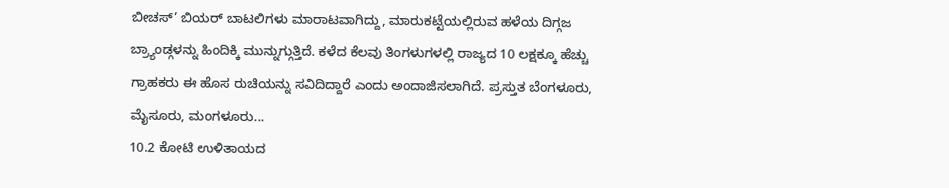ಬೀಚಸ್’ ಬಿಯರ್ ಬಾಟಲಿಗಳು ಮಾರಾಟವಾಗಿದ್ದು, ಮಾರುಕಟ್ಟೆಯಲ್ಲಿರುವ ಹಳೆಯ ದಿಗ್ಗಜ ಬ್ರ್ಯಾಂಡ್ಗಳನ್ನು ಹಿಂದಿಕ್ಕಿ ಮುನ್ನುಗ್ಗುತ್ತಿದೆ. ಕಳೆದ ಕೆಲವು ತಿಂಗಳುಗಳಲ್ಲಿ ರಾಜ್ಯದ 10 ಲಕ್ಷಕ್ಕೂ ಹೆಚ್ಚು ಗ್ರಾಹಕರು ಈ ಹೊಸ ರುಚಿಯನ್ನು ಸವಿದಿದ್ದಾರೆ ಎಂದು ಅಂದಾಜಿಸಲಾಗಿದೆ. ಪ್ರಸ್ತುತ ಬೆಂಗಳೂರು, ಮೈಸೂರು, ಮಂಗಳೂರು...
10.2 ಕೋಟಿ ಉಳಿತಾಯದ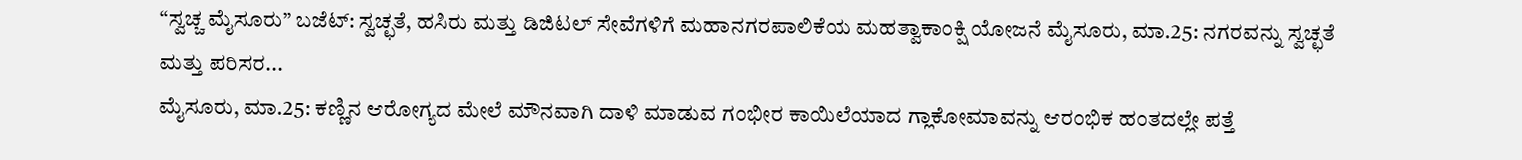“ಸ್ವಚ್ಚ ಮೈಸೂರು” ಬಜೆಟ್: ಸ್ವಚ್ಛತೆ, ಹಸಿರು ಮತ್ತು ಡಿಜಿಟಲ್ ಸೇವೆಗಳಿಗೆ ಮಹಾನಗರಪಾಲಿಕೆಯ ಮಹತ್ವಾಕಾಂಕ್ಷಿ ಯೋಜನೆ ಮೈಸೂರು, ಮಾ.25: ನಗರವನ್ನು ಸ್ವಚ್ಛತೆ ಮತ್ತು ಪರಿಸರ...
ಮೈಸೂರು, ಮಾ.25: ಕಣ್ಣಿನ ಆರೋಗ್ಯದ ಮೇಲೆ ಮೌನವಾಗಿ ದಾಳಿ ಮಾಡುವ ಗಂಭೀರ ಕಾಯಿಲೆಯಾದ ಗ್ಲಾಕೋಮಾವನ್ನು ಆರಂಭಿಕ ಹಂತದಲ್ಲೇ ಪತ್ತೆ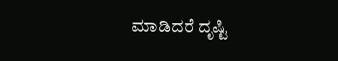ಮಾಡಿದರೆ ದೃಷ್ಟಿ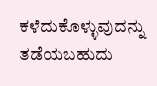ಕಳೆದುಕೊಳ್ಳುವುದನ್ನು ತಡೆಯಬಹುದು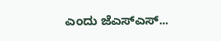ಎಂದು ಜೆಎಸ್ಎಸ್...